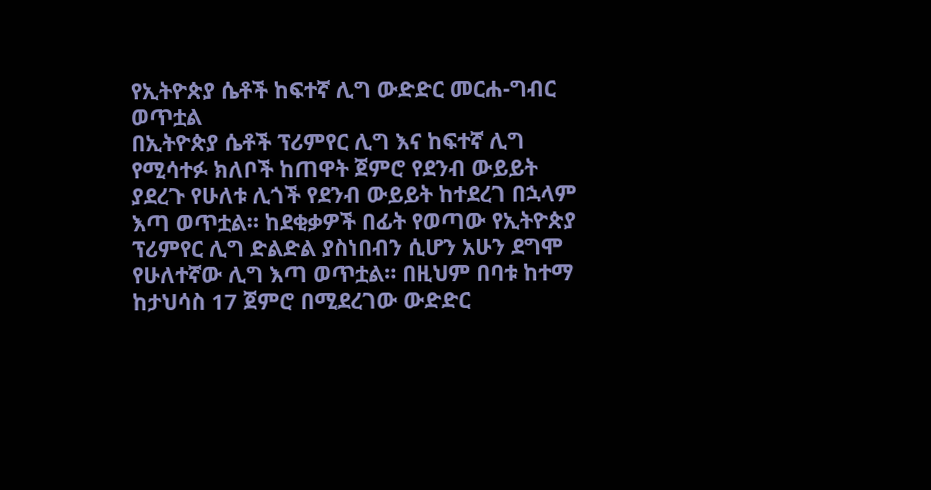የኢትዮጵያ ሴቶች ከፍተኛ ሊግ ውድድር መርሐ-ግብር ወጥቷል
በኢትዮጵያ ሴቶች ፕሪምየር ሊግ እና ከፍተኛ ሊግ የሚሳተፉ ክለቦች ከጠዋት ጀምሮ የደንብ ውይይት ያደረጉ የሁለቱ ሊጎች የደንብ ውይይት ከተደረገ በኋላም እጣ ወጥቷል። ከደቂቃዎች በፊት የወጣው የኢትዮጵያ ፕሪምየር ሊግ ድልድል ያስነበብን ሲሆን አሁን ደግሞ የሁለተኛው ሊግ እጣ ወጥቷል። በዚህም በባቱ ከተማ ከታህሳስ 17 ጀምሮ በሚደረገው ውድድር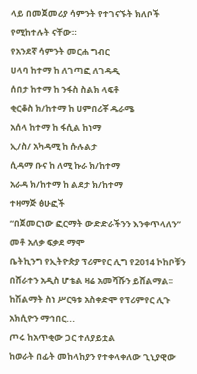ላይ በመጀመሪያ ሳምንት የተገናኙት ክለቦች የሚከተሉት ናቸው።
የአንደኛ ሳምንት መርሐ ግብር
ሀላባ ከተማ ከ ለገጣፎ ለገዳዲ
ሰበታ ከተማ ከ ንፋስ ስልክ ላፍቶ
ቂርቆስ ክ/ከተማ ከ ሀምበሪቾ ዱራሜ
አሰላ ከተማ ከ ፋሲል ከነማ
ኢ/ስ/ አካዳሚ ከ ሱሉልታ
ሲዳማ ቡና ከ ለሚ ኩራ ክ/ከተማ
አራዳ ክ/ከተማ ከ ልደታ ክ/ከተማ
ተዛማጅ ፅሁፎች
“በጀመርነው ፎርማት ውድድራችንን እንቀጥላለን” መቶ አለቃ ፍቃደ ማሞ
ቤትኪንግ የኢትዮጵያ ፕሪምየር ሊግ የ2014 ኮከቦቹን በሸራተን አዲስ ሆቴል ዛሬ አመሻሹን ይሸልማል፡፡ ከሽልማት ስነ ሥርዓቱ አስቀድሞ የፕሪምየር ሊጉ አክሲዮን ማኅበር...
ጦሩ ከአጥቂው ጋር ተለያይቷል
ከወራት በፊት መከላከያን የተቀላቀለው ጊኒያዊው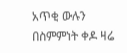አጥቂ ውሉን በስምምነት ቀዶ ዛሬ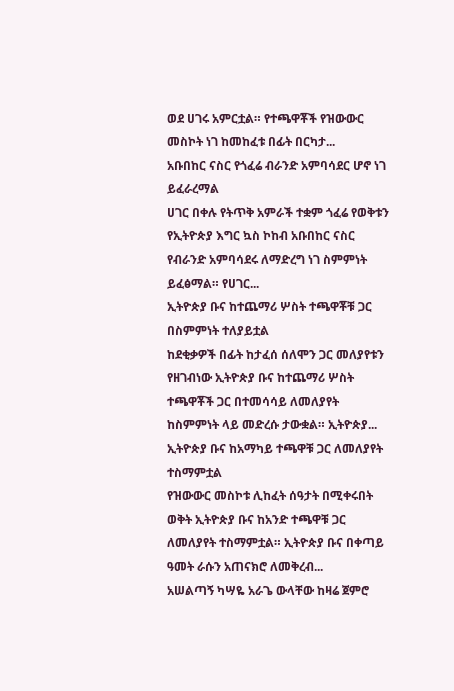ወደ ሀገሩ አምርቷል። የተጫዋቾች የዝውውር መስኮት ነገ ከመከፈቱ በፊት በርካታ...
አቡበከር ናስር የጎፈሬ ብራንድ አምባሳደር ሆኖ ነገ ይፈራረማል
ሀገር በቀሉ የትጥቅ አምራች ተቋም ጎፈሬ የወቅቱን የኢትዮጵያ እግር ኳስ ኮከብ አቡበከር ናስር የብራንድ አምባሳደሩ ለማድረግ ነገ ስምምነት ይፈፅማል። የሀገር...
ኢትዮጵያ ቡና ከተጨማሪ ሦስት ተጫዋቾቹ ጋር በስምምነት ተለያይቷል
ከደቂቃዎች በፊት ከታፈሰ ሰለሞን ጋር መለያየቱን የዘገብነው ኢትዮጵያ ቡና ከተጨማሪ ሦስት ተጫዋቾች ጋር በተመሳሳይ ለመለያየት ከስምምነት ላይ መድረሱ ታውቋል። ኢትዮጵያ...
ኢትዮጵያ ቡና ከአማካይ ተጫዋቹ ጋር ለመለያየት ተስማምቷል
የዝውውር መስኮቱ ሊከፈት ሰዓታት በሚቀሩበት ወቅት ኢትዮጵያ ቡና ከአንድ ተጫዋቹ ጋር ለመለያየት ተስማምቷል። ኢትዮጵያ ቡና በቀጣይ ዓመት ራሱን አጠናክሮ ለመቅረብ...
አሠልጣኝ ካሣዬ አራጌ ውላቸው ከዛሬ ጀምሮ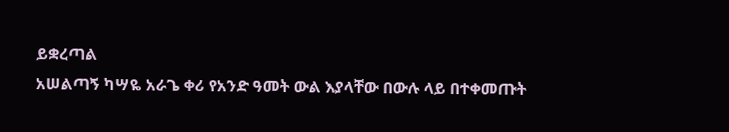ይቋረጣል
አሠልጣኝ ካሣዬ አራጌ ቀሪ የአንድ ዓመት ውል እያላቸው በውሉ ላይ በተቀመጡት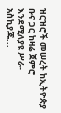ዝርዝሮች መሠረት ከኢትዮጵያ ቡና ጋር ከዛሬ ጀምሮ እንደሚለያዩ ሥራ-አስኪያጁ...